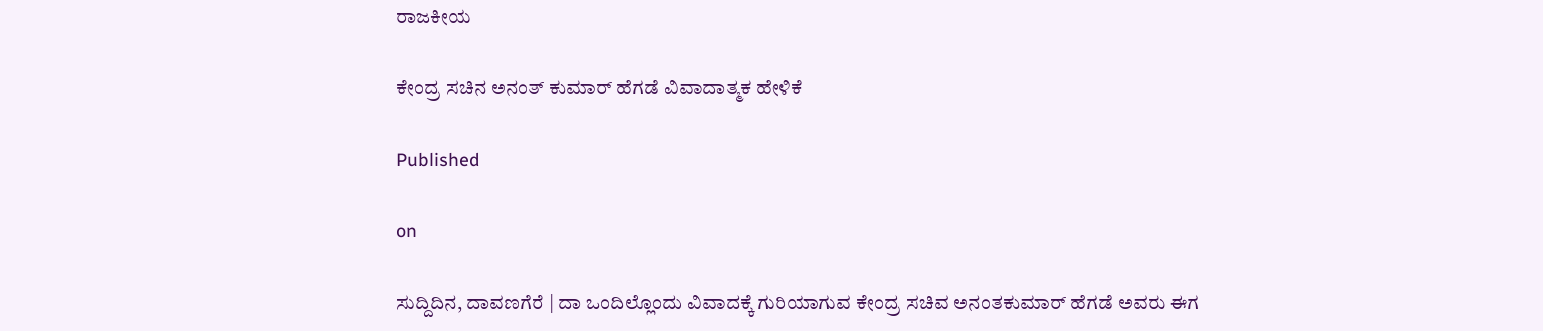ರಾಜಕೀಯ

ಕೇಂದ್ರ ಸಚಿನ ಅನಂತ್ ಕುಮಾರ್ ಹೆಗಡೆ ವಿವಾದಾತ್ಮಕ ಹೇಳಿಕೆ

Published

on

ಸುದ್ದಿದಿನ, ದಾವಣಗೆರೆ | ದಾ ಒಂದಿಲ್ಲೊಂದು ವಿವಾದಕ್ಕೆ ಗುರಿಯಾಗುವ ಕೇಂದ್ರ ಸಚಿವ ಅನಂತಕುಮಾರ್ ಹೆಗಡೆ ಅವರು ಈಗ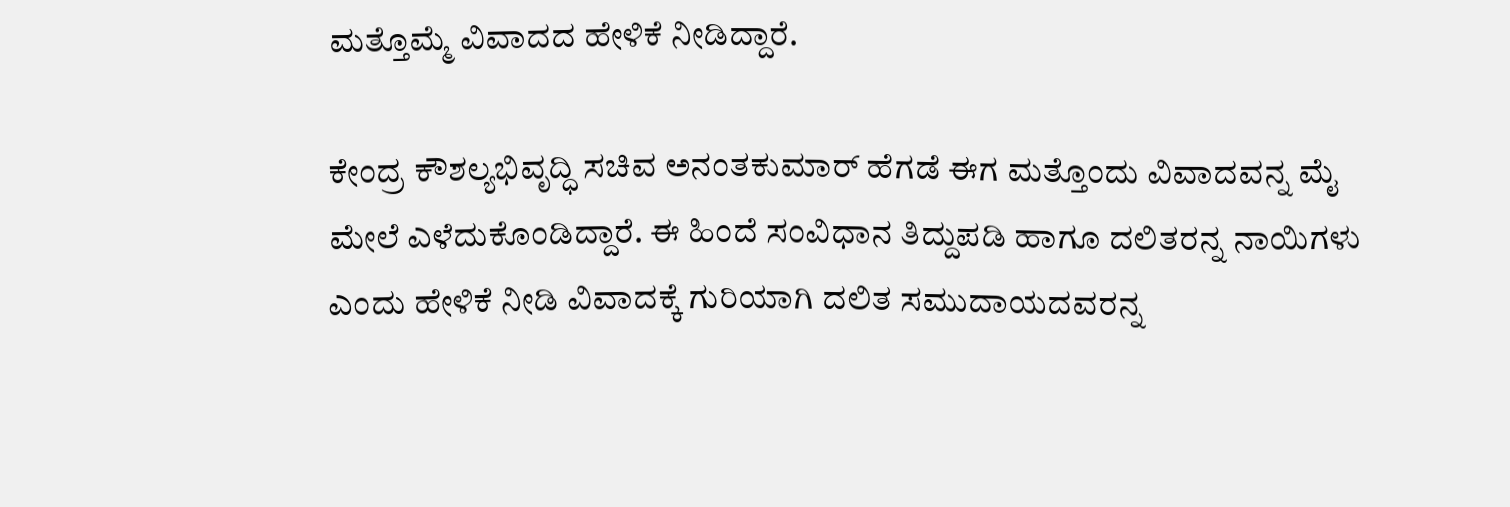ಮತ್ತೊಮ್ಮೆ ವಿವಾದದ ಹೇಳಿಕೆ ನೀಡಿದ್ದಾರೆ.

ಕೇಂದ್ರ ಕೌಶಲ್ಯಭಿವೃದ್ಧಿ ಸಚಿವ ಅನಂತಕುಮಾರ್ ಹೆಗಡೆ ಈಗ ಮತ್ತೊಂದು ವಿವಾದವನ್ನ ಮೈ ಮೇಲೆ ಎಳೆದುಕೊಂಡಿದ್ದಾರೆ. ಈ ಹಿಂದೆ ಸಂವಿಧಾನ ತಿದ್ದುಪಡಿ ಹಾಗೂ ದಲಿತರನ್ನ ನಾಯಿಗಳು ಎಂದು ಹೇಳಿಕೆ ನೀಡಿ ವಿವಾದಕ್ಕೆ ಗುರಿಯಾಗಿ ದಲಿತ ಸಮುದಾಯದವರನ್ನ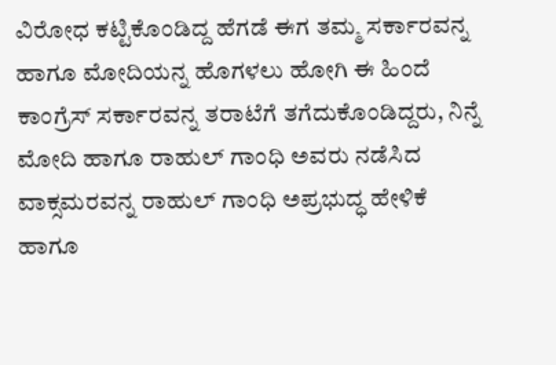ವಿರೋಧ ಕಟ್ಟಿಕೊಂಡಿದ್ದ ಹೆಗಡೆ ಈಗ ತಮ್ಮ ಸರ್ಕಾರವನ್ನ ಹಾಗೂ ಮೋದಿಯನ್ನ ಹೊಗಳಲು ಹೋಗಿ ಈ ಹಿಂದೆ ಕಾಂಗ್ರೆಸ್ ಸರ್ಕಾರವನ್ನ ತರಾಟೆಗೆ ತಗೆದುಕೊಂಡಿದ್ದರು, ನಿನ್ನೆ ಮೋದಿ ಹಾಗೂ ರಾಹುಲ್ ಗಾಂಧಿ ಅವರು ನಡೆಸಿದ ವಾಕ್ಸಮರವನ್ನ ರಾಹುಲ್ ಗಾಂಧಿ ಅಪ್ರಭುದ್ಧ ಹೇಳಿಕೆ ಹಾಗೂ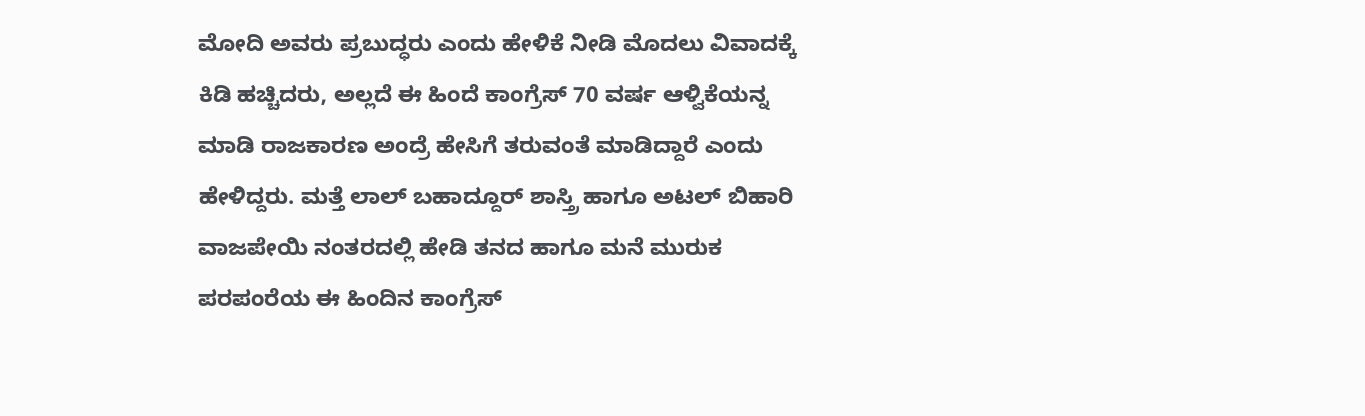ಮೋದಿ ಅವರು ಪ್ರಬುದ್ಧರು ಎಂದು ಹೇಳಿಕೆ ನೀಡಿ ಮೊದಲು ವಿವಾದಕ್ಕೆ ಕಿಡಿ ಹಚ್ಚಿದರು, ಅಲ್ಲದೆ ಈ ಹಿಂದೆ ಕಾಂಗ್ರೆಸ್ 70 ವರ್ಷ ಆಳ್ವಿಕೆಯನ್ನ ಮಾಡಿ ರಾಜಕಾರಣ ಅಂದ್ರೆ ಹೇಸಿಗೆ ತರುವಂತೆ ಮಾಡಿದ್ದಾರೆ‌ ಎಂದು ಹೇಳಿದ್ದರು. ಮತ್ತೆ ಲಾಲ್ ಬಹಾದ್ದೂರ್ ಶಾಸ್ತ್ರಿ ಹಾಗೂ ಅಟಲ್ ಬಿಹಾರಿ ವಾಜಪೇಯಿ ನಂತರದಲ್ಲಿ ಹೇಡಿ ತನದ ಹಾಗೂ ಮನೆ ಮುರುಕ ಪರಪಂರೆಯ ಈ ಹಿಂದಿನ ಕಾಂಗ್ರೆಸ್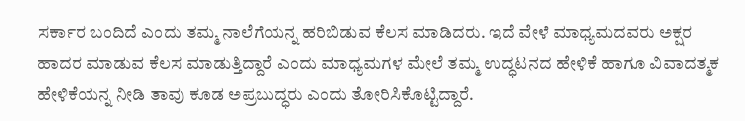ಸರ್ಕಾರ ಬಂದಿದೆ ಎಂದು ತಮ್ಮ ನಾಲೆಗೆಯನ್ನ ಹರಿಬಿಡುವ ಕೆಲಸ ಮಾಡಿದರು. ಇದೆ ವೇಳೆ ಮಾಧ್ಯಮದವರು ಅಕ್ಷರ ಹಾದರ ಮಾಡುವ ಕೆಲಸ ಮಾಡುತ್ತಿದ್ದಾರೆ ಎಂದು ಮಾಧ್ಯಮಗಳ ಮೇಲೆ ತಮ್ಮ ಉದ್ಧಟನದ ಹೇಳಿಕೆ ಹಾಗೂ ವಿವಾದತ್ಮಕ ಹೇಳಿಕೆಯನ್ನ ನೀಡಿ ತಾವು ಕೂಡ ಅಪ್ರಬುದ್ಧರು ಎಂದು ತೋರಿಸಿಕೊಟ್ಟಿದ್ದಾರೆ.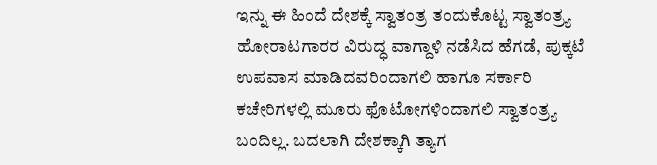ಇನ್ನು ಈ ಹಿಂದೆ ದೇಶಕ್ಕೆ ಸ್ವಾತಂತ್ರ ತಂದುಕೊಟ್ಟ ಸ್ವಾತಂತ್ರ್ಯ ಹೋರಾಟಗಾರರ ವಿರುದ್ಧ ವಾಗ್ದಾಳಿ ನಡೆಸಿದ ಹೆಗಡೆ, ಪುಕ್ಕಟೆ ಉಪವಾಸ ಮಾಡಿದವರಿಂದಾಗಲಿ ಹಾಗೂ ಸರ್ಕಾರಿ ಕಚೇರಿಗಳಲ್ಲಿ ಮೂರು ಫೊಟೋಗಳಿಂದಾಗಲಿ ಸ್ವಾತಂತ್ರ್ಯ ಬಂದಿಲ್ಲ. ಬದಲಾಗಿ ದೇಶಕ್ಕಾಗಿ ತ್ಯಾಗ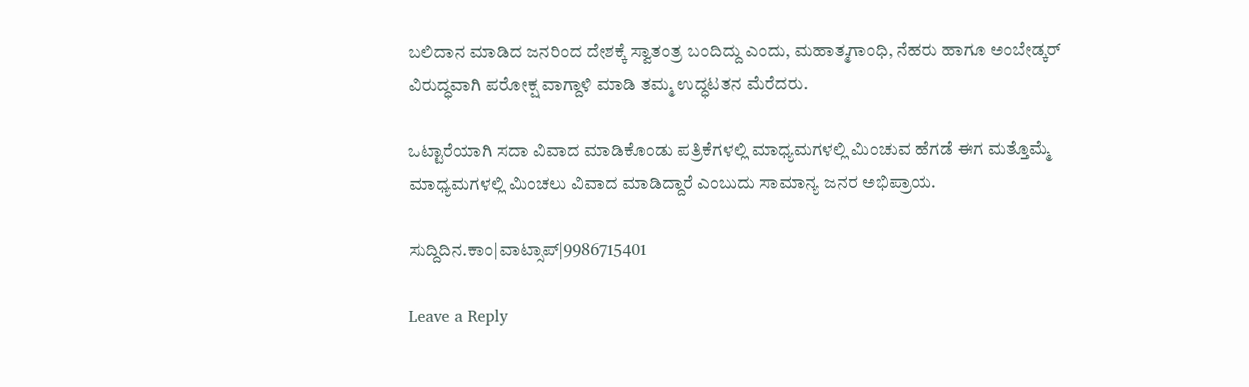ಬಲಿದಾನ ಮಾಡಿದ ಜನರಿಂದ ದೇಶಕ್ಕೆ ಸ್ವಾತಂತ್ರ ಬಂದಿದ್ದು ಎಂದು, ಮಹಾತ್ಮಗಾಂಧಿ, ನೆಹರು ಹಾಗೂ ಅಂಬೇಡ್ಕರ್ ವಿರುದ್ಧವಾಗಿ ಪರೋಕ್ಷ ವಾಗ್ದಾಳಿ ಮಾಡಿ ತಮ್ಮ ಉದ್ಧಟತನ ಮೆರೆದರು.

ಒಟ್ಟಾರೆಯಾಗಿ ಸದಾ ವಿವಾದ ಮಾಡಿಕೊಂಡು ಪತ್ರಿಕೆಗಳಲ್ಲಿ ಮಾಧ್ಯಮಗಳಲ್ಲಿ ಮಿಂಚುವ ಹೆಗಡೆ ಈಗ ಮತ್ತೊಮ್ಮೆ ಮಾಧ್ಯಮಗಳಲ್ಲಿ ಮಿಂಚಲು ವಿವಾದ ಮಾಡಿದ್ದಾರೆ ಎಂಬುದು ಸಾಮಾನ್ಯ ಜನರ ಅಭಿಪ್ರಾಯ.

ಸುದ್ದಿದಿನ.ಕಾಂ|ವಾಟ್ಸಾಪ್|9986715401

Leave a Reply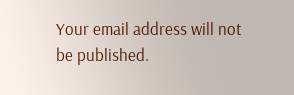Your email address will not be published.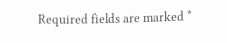Required fields are marked *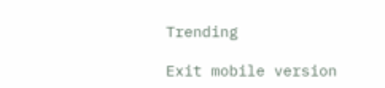Trending

Exit mobile version